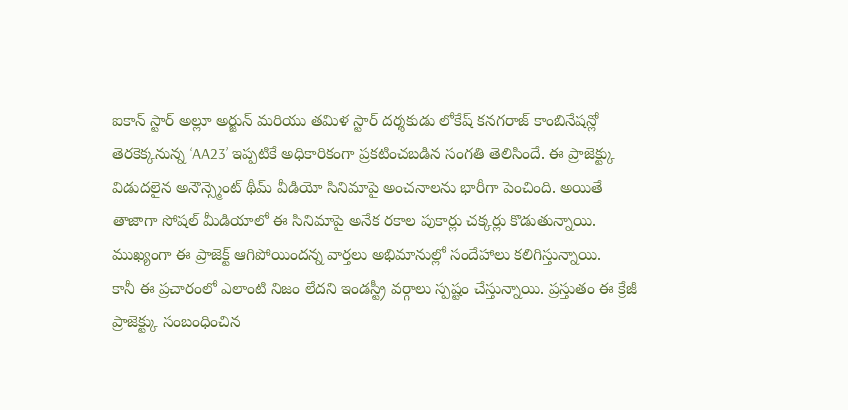ఐకాన్ స్టార్ అల్లూ అర్జున్ మరియు తమిళ స్టార్ దర్శకుడు లోకేష్ కనగరాజ్ కాంబినేషన్లో తెరకెక్కనున్న ‘AA23’ ఇప్పటికే అధికారికంగా ప్రకటించబడిన సంగతి తెలిసిందే. ఈ ప్రాజెక్ట్కు విడుదలైన అనౌన్స్మెంట్ థీమ్ వీడియో సినిమాపై అంచనాలను భారీగా పెంచింది. అయితే తాజాగా సోషల్ మీడియాలో ఈ సినిమాపై అనేక రకాల పుకార్లు చక్కర్లు కొడుతున్నాయి. ముఖ్యంగా ఈ ప్రాజెక్ట్ ఆగిపోయిందన్న వార్తలు అభిమానుల్లో సందేహాలు కలిగిస్తున్నాయి.
కానీ ఈ ప్రచారంలో ఎలాంటి నిజం లేదని ఇండస్ట్రీ వర్గాలు స్పష్టం చేస్తున్నాయి. ప్రస్తుతం ఈ క్రేజీ ప్రాజెక్ట్కు సంబంధించిన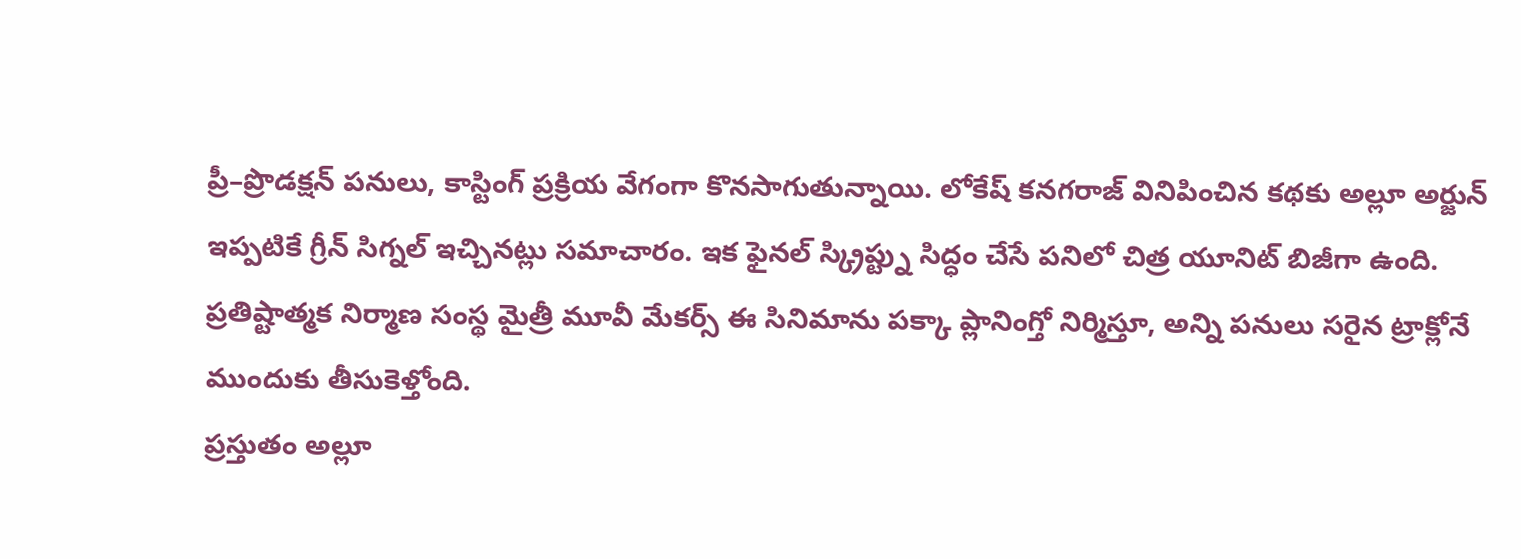ప్రీ–ప్రొడక్షన్ పనులు, కాస్టింగ్ ప్రక్రియ వేగంగా కొనసాగుతున్నాయి. లోకేష్ కనగరాజ్ వినిపించిన కథకు అల్లూ అర్జున్ ఇప్పటికే గ్రీన్ సిగ్నల్ ఇచ్చినట్లు సమాచారం. ఇక ఫైనల్ స్క్రిప్ట్ను సిద్ధం చేసే పనిలో చిత్ర యూనిట్ బిజీగా ఉంది. ప్రతిష్టాత్మక నిర్మాణ సంస్థ మైత్రీ మూవీ మేకర్స్ ఈ సినిమాను పక్కా ప్లానింగ్తో నిర్మిస్తూ, అన్ని పనులు సరైన ట్రాక్లోనే ముందుకు తీసుకెళ్తోంది.
ప్రస్తుతం అల్లూ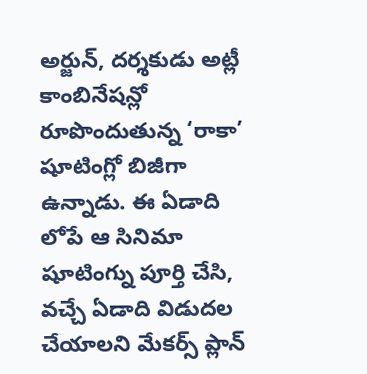అర్జున్, దర్శకుడు అట్లీ కాంబినేషన్లో రూపొందుతున్న ‘రాకా’ షూటింగ్లో బిజీగా ఉన్నాడు. ఈ ఏడాది లోపే ఆ సినిమా షూటింగ్ను పూర్తి చేసి, వచ్చే ఏడాది విడుదల చేయాలని మేకర్స్ ప్లాన్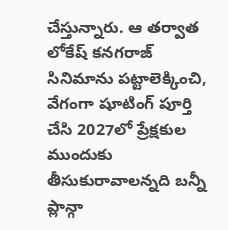చేస్తున్నారు. ఆ తర్వాత లోకేష్ కనగరాజ్ సినిమాను పట్టాలెక్కించి, వేగంగా షూటింగ్ పూర్తి చేసి 2027లో ప్రేక్షకుల ముందుకు తీసుకురావాలన్నది బన్నీ ప్లాన్గా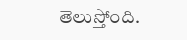తెలుస్తోంది.